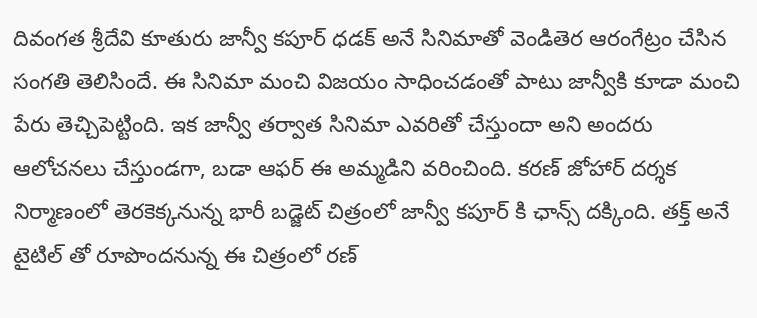దివంగత శ్రీదేవి కూతురు జాన్వీ కపూర్ ధడక్ అనే సినిమాతో వెండితెర ఆరంగేట్రం చేసిన సంగతి తెలిసిందే. ఈ సినిమా మంచి విజయం సాధించడంతో పాటు జాన్వీకి కూడా మంచి పేరు తెచ్చిపెట్టింది. ఇక జాన్వీ తర్వాత సినిమా ఎవరితో చేస్తుందా అని అందరు ఆలోచనలు చేస్తుండగా, బడా ఆఫర్ ఈ అమ్మడిని వరించింది. కరణ్ జోహార్ దర్శక నిర్మాణంలో తెరకెక్కనున్న భారీ బడ్జెట్ చిత్రంలో జాన్వీ కపూర్ కి ఛాన్స్ దక్కింది. తక్త్ అనే టైటిల్ తో రూపొందనున్న ఈ చిత్రంలో రణ్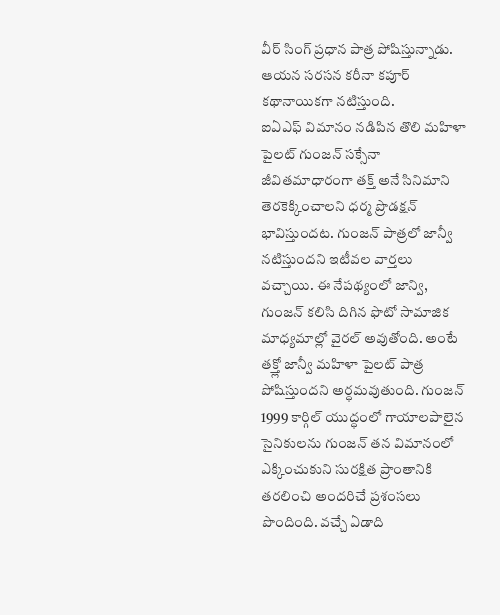వీర్ సింగ్ ప్రధాన పాత్ర పోషిస్తున్నాడు. ఆయన సరసన కరీనా కపూర్ కథానాయికగా నటిస్తుంది.
ఐఏఎఫ్ విమానం నడిపిన తొలి మహిళా పైలట్ గుంజన్ సక్సేనా జీవితమాధారంగా తక్త్ అనే సినిమాని తెరకెక్కించాలని ధర్మ ప్రొడక్షన్ భావిస్తుందట. గుంజన్ పాత్రలో జాన్వీ నటిస్తుందని ఇటీవల వార్తలు వచ్చాయి. ఈ నేపథ్యంలో జాన్వి, గుంజన్ కలిసి దిగిన ఫొటో సామాజిక మాధ్యమాల్లో వైరల్ అవుతోంది. అంటే తక్త్లో జాన్వీ మహిళా పైలట్ పాత్ర పోషిస్తుందని అర్ధమవుతుంది. గుంజన్ 1999 కార్గిల్ యుద్ధంలో గాయాలపాలైన సైనికులను గుంజన్ తన విమానంలో ఎక్కించుకుని సురక్షిత ప్రాంతానికి తరలించి అందరిచే ప్రశంసలు పొందింది. వచ్చే ఏడాది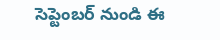సెప్టెంబర్ నుండి ఈ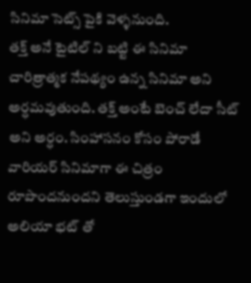సినిమా సెట్స్ పైకి వెళ్ళనుంది.
తక్త్ అనే టైటిల్ ని బట్టి ఈ సినిమా చారిత్రాత్మక నేపథ్యం ఉన్న సినిమా అని అర్ధమవుతుంది. తక్త్ అంటే బెంచ్ లేదా సీట్ అని అర్ధం. సింహాసనం కోసం పోరాడే వారియర్ సినిమాగా ఈ చిత్రం రూపొందనుందని తెలుస్తుండగా ఇందులో అలియా భట్ తో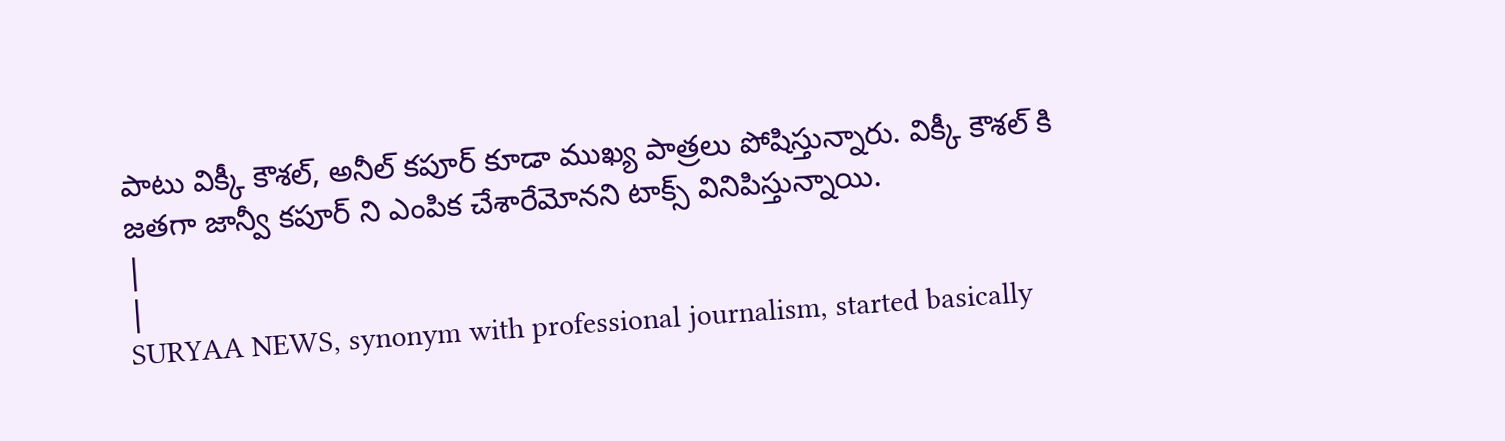పాటు విక్కీ కౌశల్, అనీల్ కపూర్ కూడా ముఖ్య పాత్రలు పోషిస్తున్నారు. విక్కీ కౌశల్ కి జతగా జాన్వీ కపూర్ ని ఎంపిక చేశారేమోనని టాక్స్ వినిపిస్తున్నాయి.
|
|
SURYAA NEWS, synonym with professional journalism, started basically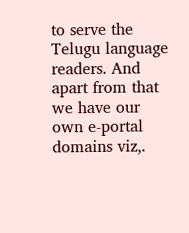to serve the Telugu language readers. And apart from that we have our own e-portal domains viz,.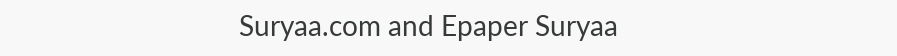Suryaa.com and Epaper Suryaa